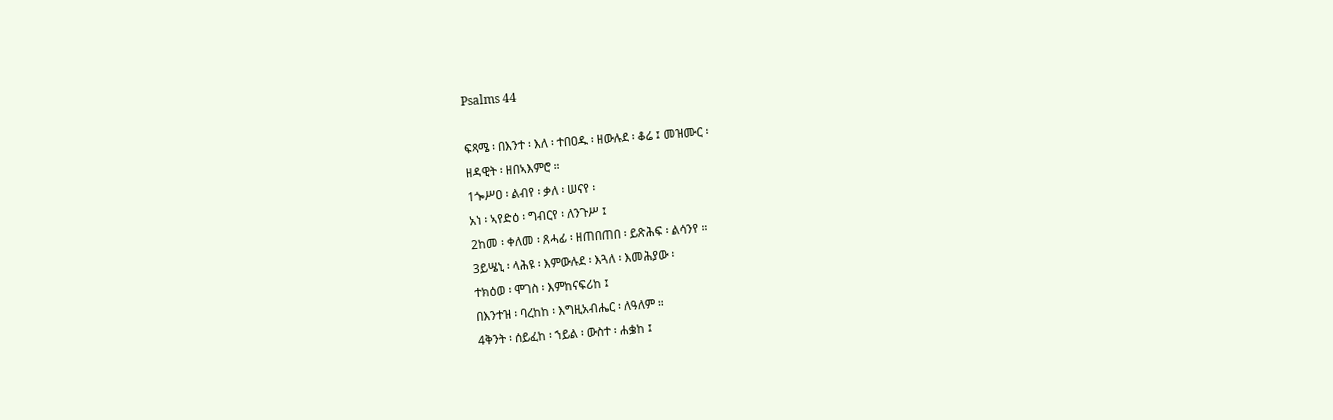Psalms 44

ፍጻሜ ፡ በእንተ ፡ እለ ፡ ተበዐዱ ፡ ዘውሉደ ፡ ቆሬ ፤ መዝሙር ፡
ዘዳዊት ፡ ዘበኣእምሮ ።
1ጐሥዐ ፡ ልብየ ፡ ቃለ ፡ ሠናየ ፡
አነ ፡ ኣየድዕ ፡ ግብርየ ፡ ለንጉሥ ፤
2ከመ ፡ ቀለመ ፡ ጸሓፊ ፡ ዘጠበጠበ ፡ ይጽሕፍ ፡ ልሳንየ ።
3ይሤኒ ፡ ላሕዩ ፡ እምውሉደ ፡ እጓለ ፡ እመሕያው ፡
ተክዕወ ፡ ሞገስ ፡ እምከናፍሪከ ፤
በእንተዝ ፡ ባረከከ ፡ እግዚአብሔር ፡ ለዓለም ።
4ቅንት ፡ ሰይፈከ ፡ ኀይል ፡ ውስተ ፡ ሐቌከ ፤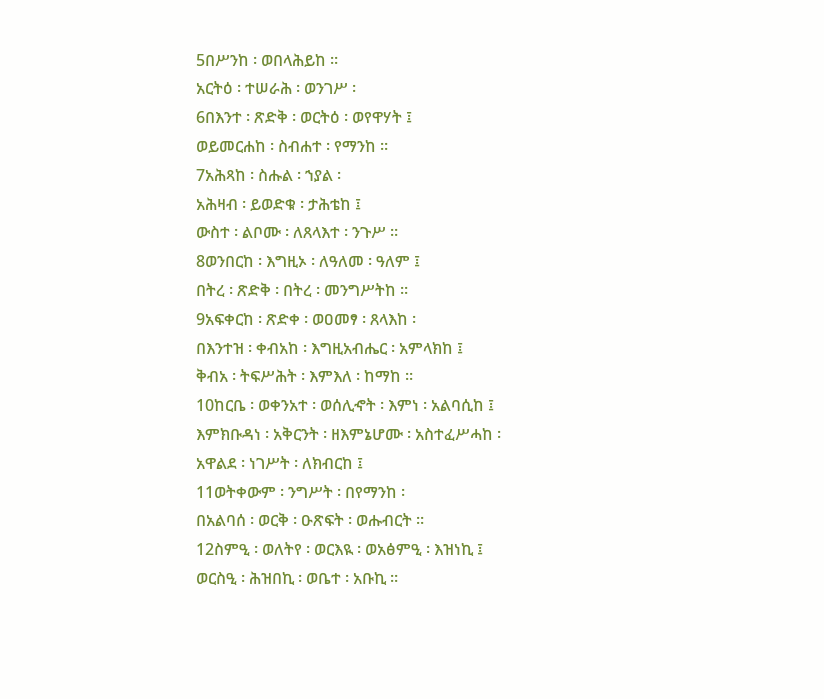5በሥንከ ፡ ወበላሕይከ ።
አርትዕ ፡ ተሠራሕ ፡ ወንገሥ ፡
6በእንተ ፡ ጽድቅ ፡ ወርትዕ ፡ ወየዋሃት ፤
ወይመርሐከ ፡ ስብሐተ ፡ የማንከ ።
7አሕጻከ ፡ ስሑል ፡ ኀያል ፡
አሕዛብ ፡ ይወድቁ ፡ ታሕቴከ ፤
ውስተ ፡ ልቦሙ ፡ ለጸላእተ ፡ ንጉሥ ።
8ወንበርከ ፡ እግዚኦ ፡ ለዓለመ ፡ ዓለም ፤
በትረ ፡ ጽድቅ ፡ በትረ ፡ መንግሥትከ ።
9አፍቀርከ ፡ ጽድቀ ፡ ወዐመፃ ፡ ጸላእከ ፡
በእንተዝ ፡ ቀብአከ ፡ እግዚአብሔር ፡ አምላክከ ፤
ቅብአ ፡ ትፍሥሕት ፡ እምእለ ፡ ከማከ ።
10ከርቤ ፡ ወቀንአተ ፡ ወሰሊኆት ፡ እምነ ፡ አልባሲከ ፤
እምክቡዳነ ፡ አቅርንት ፡ ዘእምኔሆሙ ፡ አስተፈሥሓከ ፡
አዋልደ ፡ ነገሥት ፡ ለክብርከ ፤
11ወትቀውም ፡ ንግሥት ፡ በየማንከ ፡
በአልባሰ ፡ ወርቅ ፡ ዑጽፍት ፡ ወሑብርት ።
12ስምዒ ፡ ወለትየ ፡ ወርእዪ ፡ ወአፅምዒ ፡ እዝነኪ ፤
ወርስዒ ፡ ሕዝበኪ ፡ ወቤተ ፡ አቡኪ ።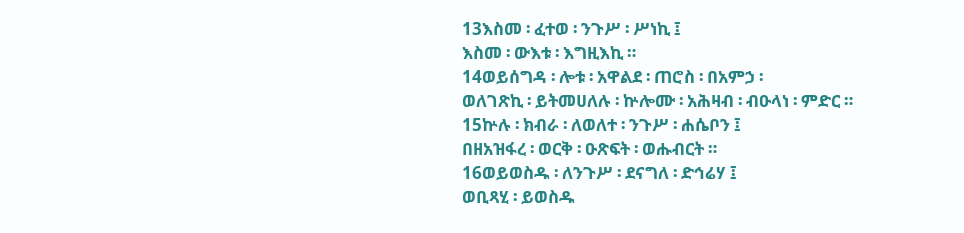13እስመ ፡ ፈተወ ፡ ንጉሥ ፡ ሥነኪ ፤
እስመ ፡ ውእቱ ፡ እግዚእኪ ።
14ወይሰግዳ ፡ ሎቱ ፡ አዋልደ ፡ ጠሮስ ፡ በአምኃ ፡
ወለገጽኪ ፡ ይትመሀለሉ ፡ ኵሎሙ ፡ አሕዛብ ፡ ብዑላነ ፡ ምድር ።
15ኵሉ ፡ ክብራ ፡ ለወለተ ፡ ንጉሥ ፡ ሐሴቦን ፤
በዘአዝፋረ ፡ ወርቅ ፡ ዑጽፍት ፡ ወሑብርት ።
16ወይወስዱ ፡ ለንጉሥ ፡ ደናግለ ፡ ድኅሬሃ ፤
ወቢጻሂ ፡ ይወስዱ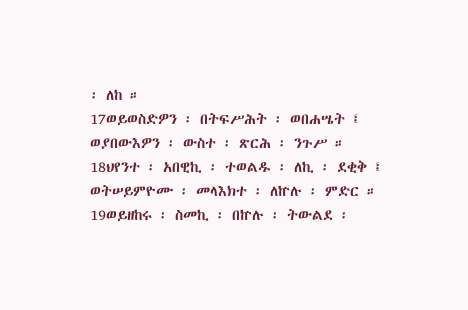፡ ለከ ።
17ወይወስድዎን ፡ በትፍሥሕት ፡ ወበሐሤት ፤
ወያበውእዎን ፡ ውስተ ፡ ጽርሕ ፡ ንጉሥ ።
18ህየንተ ፡ አበዊኪ ፡ ተወልዱ ፡ ለኪ ፡ ደቂቅ ፤
ወትሠይምዮሙ ፡ መላእክተ ፡ ለኵሉ ፡ ምድር ።
19ወይዘከሩ ፡ ስመኪ ፡ በኵሉ ፡ ትውልደ ፡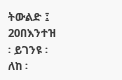ትውልድ ፤
20በእንተዝ ፡ ይገንዩ ፡ ለከ ፡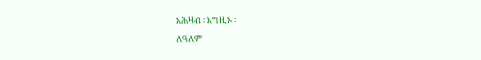አሕዛብ ፡ እግዚኦ ፡
ለዓለም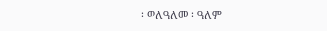፡ ወለዓለመ ፡ ዓለም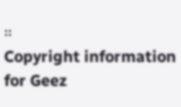።
Copyright information for Geez